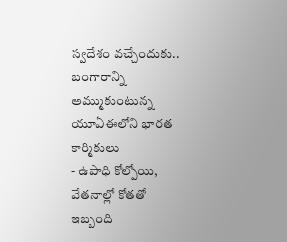స్వదేశం వచ్చేందుకు.. బంగారాన్ని అమ్ముకుంటున్న యూఏఈలోని భారత కార్మికులు
- ఉపాధి కోల్పోయి, వేతనాల్లో కోతతో ఇబ్బంది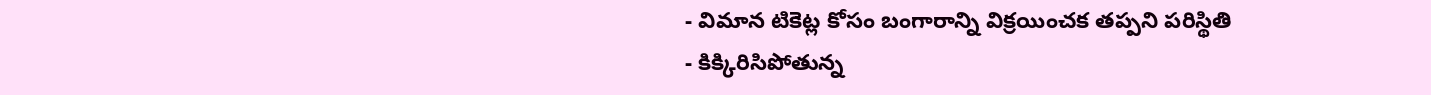- విమాన టికెట్ల కోసం బంగారాన్ని విక్రయించక తప్పని పరిస్థితి
- కిక్కిరిసిపోతున్న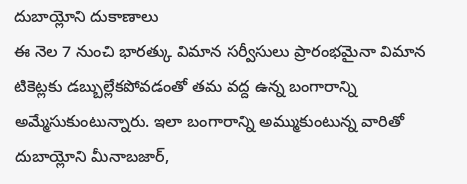దుబాయ్లోని దుకాణాలు
ఈ నెల 7 నుంచి భారత్కు విమాన సర్వీసులు ప్రారంభమైనా విమాన టికెట్లకు డబ్బుల్లేకపోవడంతో తమ వద్ద ఉన్న బంగారాన్ని అమ్మేసుకుంటున్నారు. ఇలా బంగారాన్ని అమ్ముకుంటున్న వారితో దుబాయ్లోని మీనాబజార్,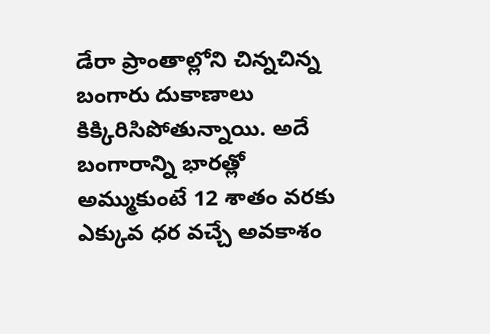డేరా ప్రాంతాల్లోని చిన్నచిన్న బంగారు దుకాణాలు కిక్కిరిసిపోతున్నాయి. అదే బంగారాన్ని భారత్లో అమ్ముకుంటే 12 శాతం వరకు ఎక్కువ ధర వచ్చే అవకాశం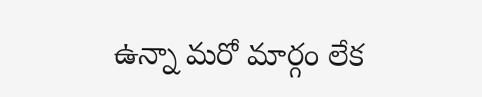ఉన్నా మరో మార్గం లేక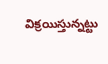విక్రయిస్తున్నట్టు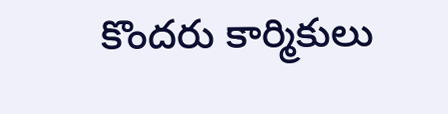కొందరు కార్మికులు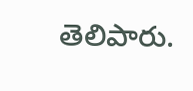తెలిపారు.